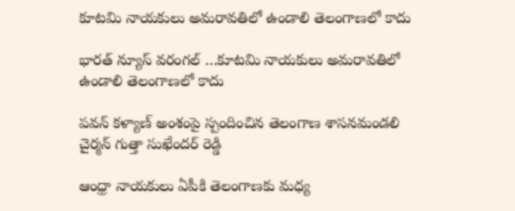కూటమి నాయకులు అమరావతిలో ఉండాలి తెలంగాణలో కాదు

భారత్ న్యూస్ వరంగల్ …కూటమి నాయకులు అమరావతిలో ఉండాలి తెలంగాణలో కాదు

పవన్ కళ్యాణ్ అంశంపై స్పందించిన తెలంగాణ శాసనమండలి చైర్మన్ గుత్తా సుఖేందర్ రెడ్డి

ఆంధ్రా నాయకులు ఏపీకి తెలంగాణకు మధ్య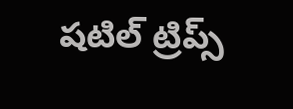షటిల్ ట్రిప్స్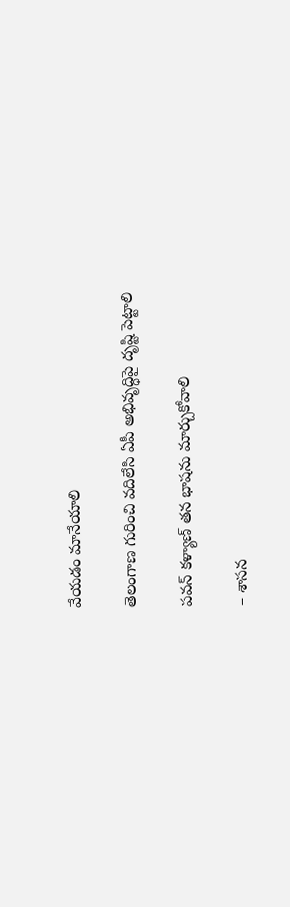వేయడం మానేయాలి

తెలంగాణ గురించి వదిలేసి ఏపీ అభివృద్ధిపై దృష్టి పెట్టాలి

పవన్ కళ్యాణ్ తన భాషను మార్చుకోవాలి

– శాసన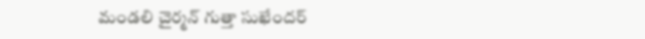మండలి చైర్మన్ గుత్తా సుఖేందర్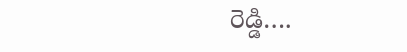రెడ్డి….